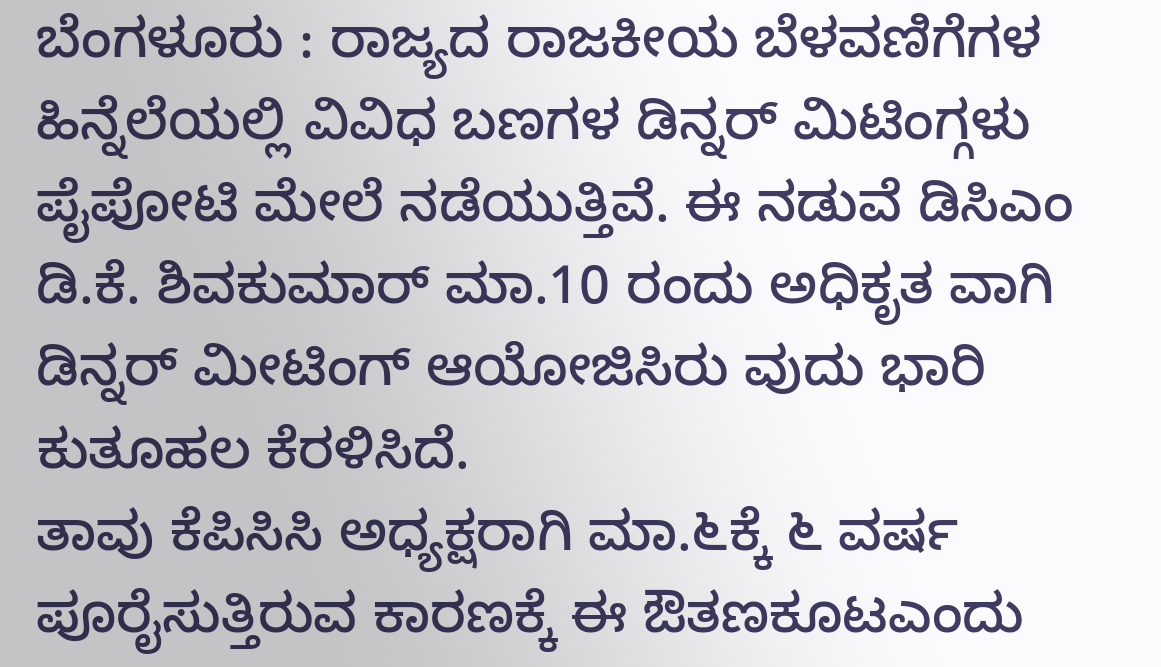ಬೆಂಗಳೂರು : ರಾಜ್ಯದ ರಾಜಕೀಯ ಬೆಳವಣಿಗೆಗಳ ಹಿನ್ನೆಲೆಯಲ್ಲಿ ವಿವಿಧ ಬಣಗಳ ಡಿನ್ನರ್ ಮಿಟಿಂಗ್ಗಳು ಪೈಪೋಟಿ ಮೇಲೆ ನಡೆಯುತ್ತಿವೆ. ಈ ನಡುವೆ ಡಿಸಿಎಂ ಡಿ.ಕೆ. ಶಿವಕುಮಾರ್ ಮಾ.10 ರಂದು ಅಧಿಕೃತ ವಾಗಿ ಡಿನ್ನರ್ ಮೀಟಿಂಗ್ ಆಯೋಜಿಸಿರು ವುದು ಭಾರಿ ಕುತೂಹಲ ಕೆರಳಿಸಿದೆ.
ತಾವು ಕೆಪಿಸಿಸಿ ಅಧ್ಯಕ್ಷರಾಗಿ ಮಾ.೬ಕ್ಕೆ ೬ ವರ್ಷ ಪೂರೈಸುತ್ತಿರುವ ಕಾರಣಕ್ಕೆ ಈ ಔತಣಕೂಟಎಂದು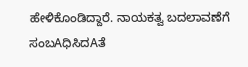ಹೇಳಿಕೊಂಡಿದ್ದಾರೆ. ನಾಯಕತ್ವ ಬದಲಾವಣೆಗೆ ಸಂಬAಧಿಸಿದAತೆ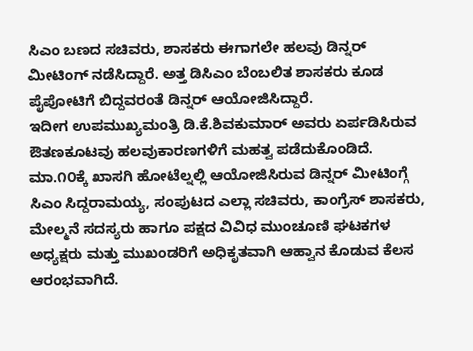ಸಿಎಂ ಬಣದ ಸಚಿವರು, ಶಾಸಕರು ಈಗಾಗಲೇ ಹಲವು ಡಿನ್ನರ್ ಮೀಟಿಂಗ್ ನಡೆಸಿದ್ದಾರೆ. ಅತ್ತ ಡಿಸಿಎಂ ಬೆಂಬಲಿತ ಶಾಸಕರು ಕೂಡ ಪೈಪೋಟಿಗೆ ಬಿದ್ದವರಂತೆ ಡಿನ್ನರ್ ಆಯೋಜಿಸಿದ್ದಾರೆ.
ಇದೀಗ ಉಪಮುಖ್ಯಮಂತ್ರಿ ಡಿ.ಕೆ.ಶಿವಕುಮಾರ್ ಅವರು ಏರ್ಪಡಿಸಿರುವ ಔತಣಕೂಟವು ಹಲವುಕಾರಣಗಳಿಗೆ ಮಹತ್ವ ಪಡೆದುಕೊಂಡಿದೆ. ಮಾ.೧೦ಕ್ಕೆ ಖಾಸಗಿ ಹೋಟೆಲ್ನಲ್ಲಿ ಆಯೋಜಿಸಿರುವ ಡಿನ್ನರ್ ಮೀಟಿಂಗ್ಗೆ ಸಿಎಂ ಸಿದ್ದರಾಮಯ್ಯ, ಸಂಪುಟದ ಎಲ್ಲಾ ಸಚಿವರು, ಕಾಂಗ್ರೆಸ್ ಶಾಸಕರು, ಮೇಲ್ಮನೆ ಸದಸ್ಯರು ಹಾಗೂ ಪಕ್ಷದ ವಿವಿಧ ಮುಂಚೂಣಿ ಘಟಕಗಳ ಅಧ್ಯಕ್ಷರು ಮತ್ತು ಮುಖಂಡರಿಗೆ ಅಧಿಕೃತವಾಗಿ ಆಹ್ವಾನ ಕೊಡುವ ಕೆಲಸ ಆರಂಭವಾಗಿದೆ.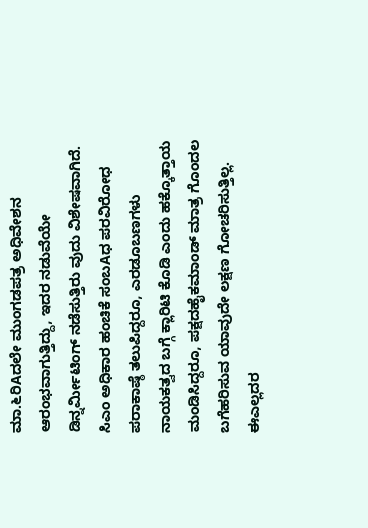ಮಾ.೬ರಿAದಲೇ ಮುಂಗಡಪತ್ರ ಅಧಿವೇಶನ ಆರಂಭವಾಗುತ್ತಿದ್ದು, ಇದರ ನಡುವೆಯೇ ಡಿನ್ನರ್ಮೀಟಿಂಗ್ ನಡೆಸುತ್ತಿರು ವುದು ವಿಶೇಷವಾಗಿದೆ.
ಸಿಎಂ ಅಧಿಕಾರ ಹಂಚಿಕೆ ಸಂಬAಧ ಪರವಿರೋಧ ಪರಾಕಾಷ್ಠೆ ತಲುಪಿದ್ದರೂ, ಎರಡೂಬಣಗಳು ನಾಯಕತ್ವದ ಬಗ್ಗೆ ಕ್ಲಾರಿಟಿ ಕೊಡಿ ಎಂದು ಹಕ್ಕೊತ್ತಾಯ ಮಂಡಿಸಿದ್ದರೂ, ಪಕ್ಷದಹೈಕಮಾಂಡ್ ಮಾತ್ರ ಗೊಂದಲ ಬಗೆಹರಿಸುವ ಯಾವುದೇ ಲಕ್ಷಣ ಗೋಚರಿಸುತ್ತಿಲ್ಲ. ಈಎಲ್ಲದರ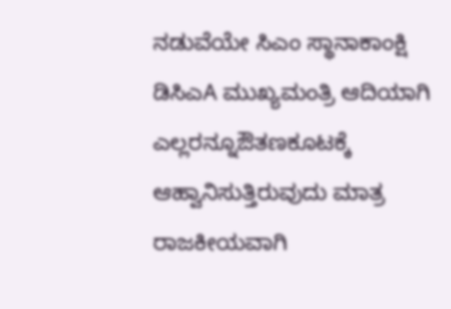ನಡುವೆಯೇ ಸಿಎಂ ಸ್ಥಾನಾಕಾಂಕ್ಷಿ ಡಿಸಿಎA ಮುಖ್ಯಮಂತ್ರಿ ಆದಿಯಾಗಿ ಎಲ್ಲರನ್ನೂಔತಣಕೂಟಕ್ಕೆ ಆಹ್ವಾನಿಸುತ್ತಿರುವುದು ಮಾತ್ರ ರಾಜಕೀಯವಾಗಿ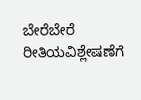ಬೇರೆಬೇರೆ ರೀತಿಯವಿಶ್ಲೇಷಣೆಗೆ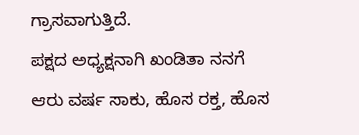ಗ್ರಾಸವಾಗುತ್ತಿದೆ.
ಪಕ್ಷದ ಅಧ್ಯಕ್ಷನಾಗಿ ಖಂಡಿತಾ ನನಗೆ ಆರು ವರ್ಷ ಸಾಕು, ಹೊಸ ರಕ್ತ, ಹೊಸ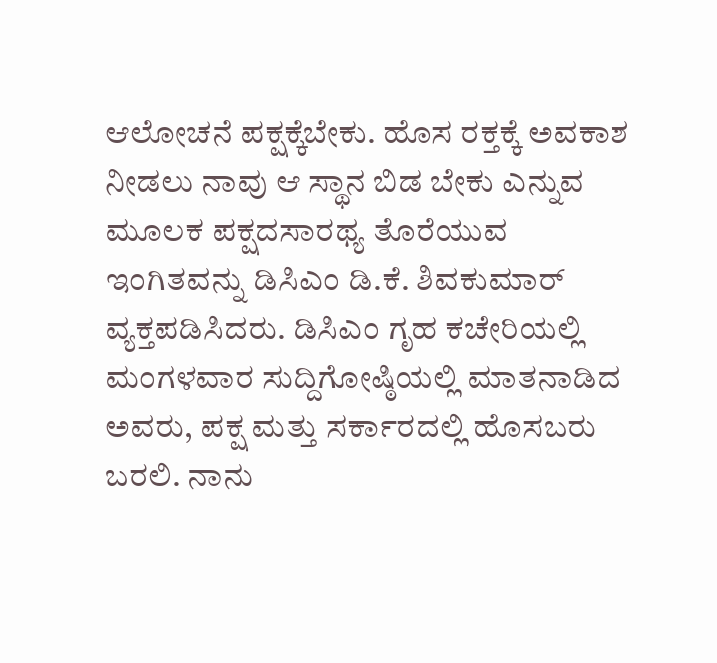ಆಲೋಚನೆ ಪಕ್ಷಕ್ಕೆಬೇಕು. ಹೊಸ ರಕ್ತಕ್ಕೆ ಅವಕಾಶ ನೀಡಲು ನಾವು ಆ ಸ್ಥಾನ ಬಿಡ ಬೇಕು ಎನ್ನುವ ಮೂಲಕ ಪಕ್ಷದಸಾರಥ್ಯ ತೊರೆಯುವ ಇಂಗಿತವನ್ನು ಡಿಸಿಎಂ ಡಿ.ಕೆ. ಶಿವಕುಮಾರ್ ವ್ಯಕ್ತಪಡಿಸಿದರು. ಡಿಸಿಎಂ ಗೃಹ ಕಚೇರಿಯಲ್ಲಿ ಮಂಗಳವಾರ ಸುದ್ದಿಗೋಷ್ಠಿಯಲ್ಲಿ ಮಾತನಾಡಿದ ಅವರು, ಪಕ್ಷ ಮತ್ತು ಸರ್ಕಾರದಲ್ಲಿ ಹೊಸಬರು ಬರಲಿ. ನಾನು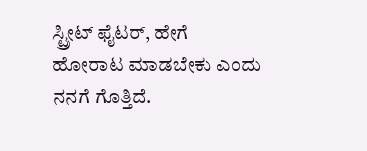ಸ್ಟ್ರೀಟ್ ಫೈಟರ್, ಹೇಗೆ ಹೋರಾಟ ಮಾಡಬೇಕು ಎಂದು ನನಗೆ ಗೊತ್ತಿದೆ.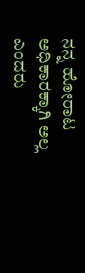ನನ್ನ ಹೋರಾಟ ಅಧಿಕಾರಕ್ಕಾಗಿ ಅಲ್ಲ ಎಂದರು